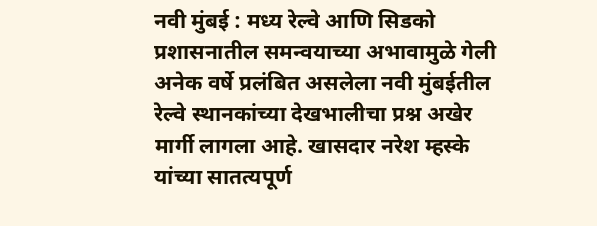नवी मुंबई : मध्य रेल्वे आणि सिडको प्रशासनातील समन्वयाच्या अभावामुळे गेली अनेक वर्षे प्रलंबित असलेला नवी मुंबईतील रेल्वे स्थानकांच्या देखभालीचा प्रश्न अखेर मार्गी लागला आहे. खासदार नरेश म्हस्के यांच्या सातत्यपूर्ण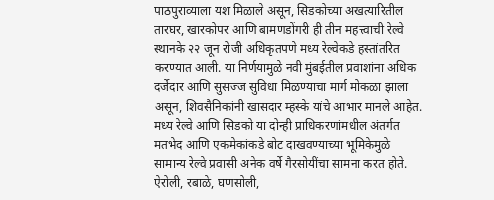पाठपुराव्याला यश मिळाले असून, सिडकोच्या अखत्यारितील तारघर, खारकोपर आणि बामणडोंगरी ही तीन महत्त्वाची रेल्वे स्थानके २२ जून रोजी अधिकृतपणे मध्य रेल्वेकडे हस्तांतरित करण्यात आली. या निर्णयामुळे नवी मुंबईतील प्रवाशांना अधिक दर्जेदार आणि सुसज्ज सुविधा मिळण्याचा मार्ग मोकळा झाला असून, शिवसैनिकांनी खासदार म्हस्के यांचे आभार मानले आहेत.
मध्य रेल्वे आणि सिडको या दोन्ही प्राधिकरणांमधील अंतर्गत मतभेद आणि एकमेकांकडे बोट दाखवण्याच्या भूमिकेमुळे सामान्य रेल्वे प्रवासी अनेक वर्षे गैरसोयींचा सामना करत होते. ऐरोली, रबाळे, घणसोली,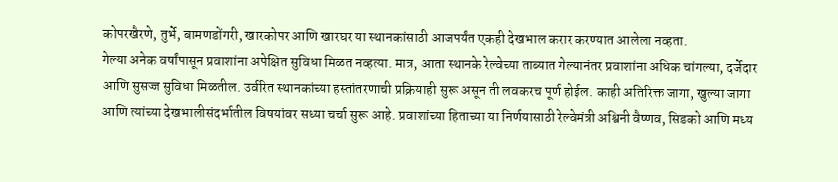कोपरखैरणे, तुर्भे, बामणडोंगरी, खारकोपर आणि खारघर या स्थानकांसाठी आजपर्यंत एकही देखभाल करार करण्यात आलेला नव्हता.
गेल्या अनेक वर्षांपासून प्रवाशांना अपेक्षित सुविधा मिळत नव्हत्या. मात्र, आता स्थानके रेल्वेच्या ताब्यात गेल्यानंतर प्रवाशांना अधिक चांगल्या, दर्जेदार आणि सुसज्ज सुविधा मिळतील. उर्वरित स्थानकांच्या हस्तांतरणाची प्रक्रियाही सुरू असून ती लवकरच पूर्ण होईल. काही अतिरिक्त जागा, खुल्या जागा आणि त्यांच्या देखभालीसंदर्भातील विषयांवर सध्या चर्चा सुरू आहे. प्रवाशांच्या हिताच्या या निर्णयासाठी रेल्वेमंत्री अश्विनी वैष्णव, सिडको आणि मध्य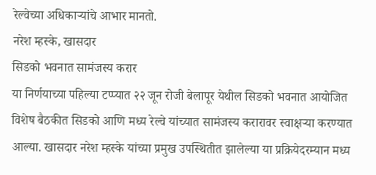रेल्वेच्या अधिकाऱ्यांचे आभार मानतो.
नरेश म्हस्के, खासदार
सिडको भवनात सामंजस्य करार
या निर्णयाच्या पहिल्या टप्प्यात २२ जून रोजी बेलापूर येथील सिडको भवनात आयोजित विशेष बैठकीत सिडको आणि मध्य रेल्वे यांच्यात सामंजस्य करारावर स्वाक्षऱ्या करण्यात आल्या. खासदार नरेश म्हस्के यांच्या प्रमुख उपस्थितीत झालेल्या या प्रक्रियेदरम्यान मध्य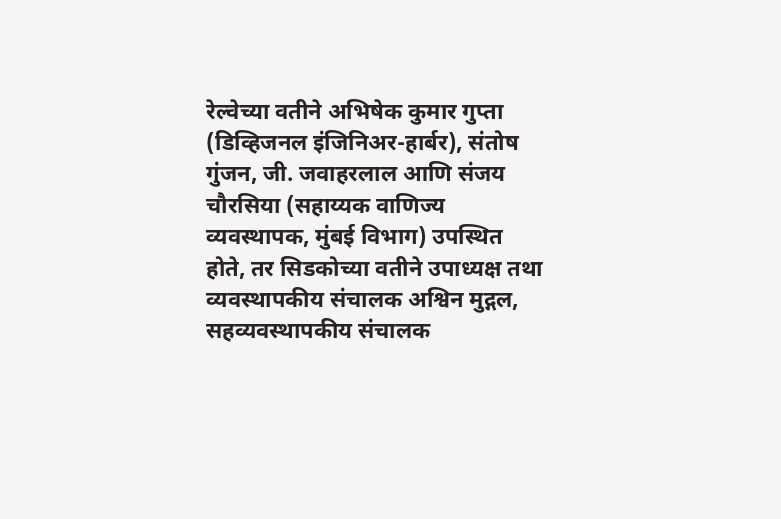रेल्वेच्या वतीने अभिषेक कुमार गुप्ता (डिव्हिजनल इंजिनिअर-हार्बर), संतोष गुंजन, जी. जवाहरलाल आणि संजय चौरसिया (सहाय्यक वाणिज्य व्यवस्थापक, मुंबई विभाग) उपस्थित होते, तर सिडकोच्या वतीने उपाध्यक्ष तथा व्यवस्थापकीय संचालक अश्विन मुद्गल, सहव्यवस्थापकीय संचालक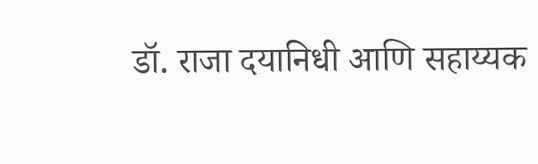डॉ. राजा दयानिधी आणि सहाय्यक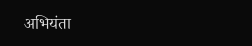अभियंता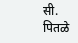सी. पितळे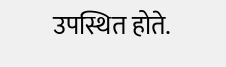उपस्थित होते.